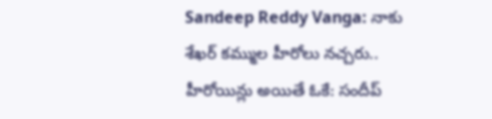Sandeep Reddy Vanga: నాకు శేఖర్ కమ్ముల హీరోలు నచ్చరు.. హీరోయిన్లు అయితే ఓకే: సందీప్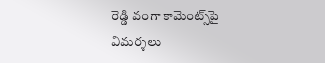రెడ్డి వంగా కామెంట్స్‌పై విమర్శలు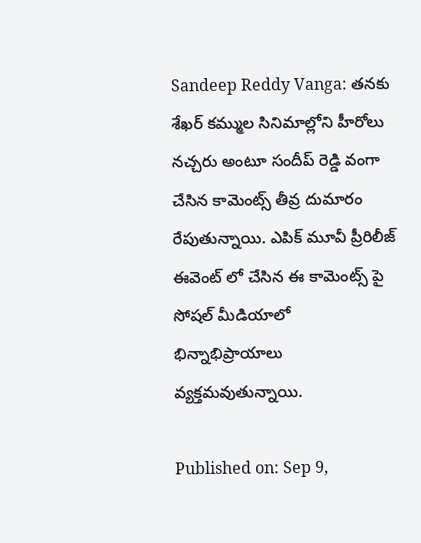Sandeep Reddy Vanga: తనకు శేఖర్ కమ్ముల సినిమాల్లోని హీరోలు నచ్చరు అంటూ సందీప్ రెడ్డి వంగా చేసిన కామెంట్స్ తీవ్ర దుమారం రేపుతున్నాయి. ఎపిక్ మూవీ ప్రీరిలీజ్ ఈవెంట్ లో చేసిన ఈ కామెంట్స్ పై సోషల్ మీడియాలో భిన్నాభిప్రాయాలు వ్యక్తమవుతున్నాయి.

Published on: Sep 9,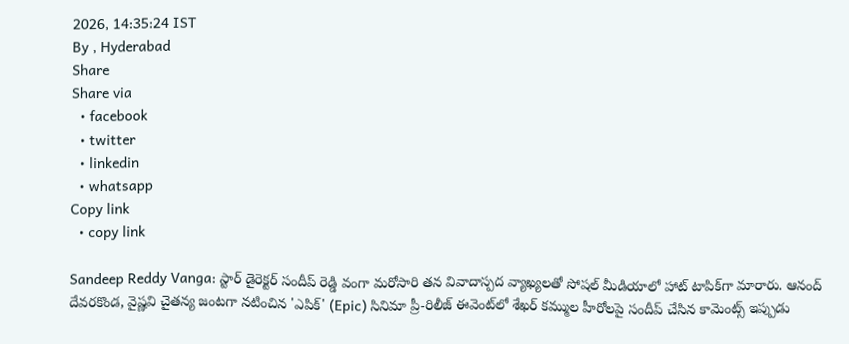2026, 14:35:24 IST
By , Hyderabad
Share
Share via
  • facebook
  • twitter
  • linkedin
  • whatsapp
Copy link
  • copy link

Sandeep Reddy Vanga: స్టార్ డైరెక్టర్ సందీప్ రెడ్డి వంగా మరోసారి తన వివాదాస్పద వ్యాఖ్యలతో సోషల్ మీడియాలో హాట్ టాపిక్‌గా మారారు. ఆనంద్ దేవరకొండ, వైష్ణవి చైతన్య జంటగా నటించిన 'ఎపిక్' (Epic) సినిమా ప్రీ-రిలీజ్ ఈవెంట్‌లో శేఖర్ కమ్ముల హీరోలపై సందీప్ చేసిన కామెంట్స్ ఇప్పుడు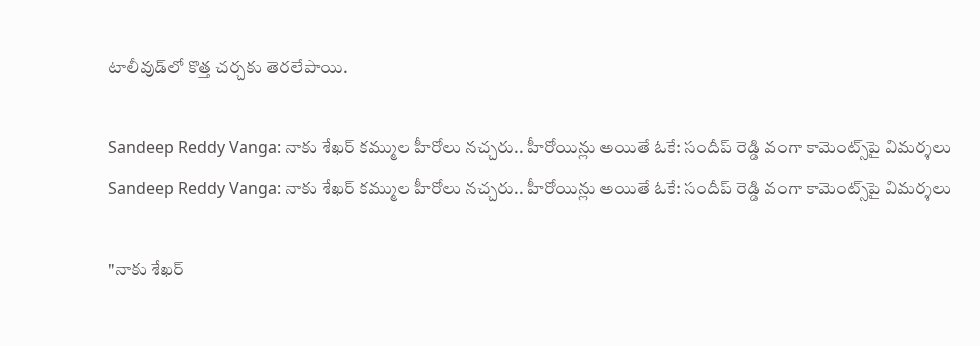టాలీవుడ్‌లో కొత్త చర్చకు తెరలేపాయి.

Sandeep Reddy Vanga: నాకు శేఖర్ కమ్ముల హీరోలు నచ్చరు.. హీరోయిన్లు అయితే ఓకే: సందీప్ రెడ్డి వంగా కామెంట్స్‌పై విమర్శలు
Sandeep Reddy Vanga: నాకు శేఖర్ కమ్ముల హీరోలు నచ్చరు.. హీరోయిన్లు అయితే ఓకే: సందీప్ రెడ్డి వంగా కామెంట్స్‌పై విమర్శలు

"నాకు శేఖర్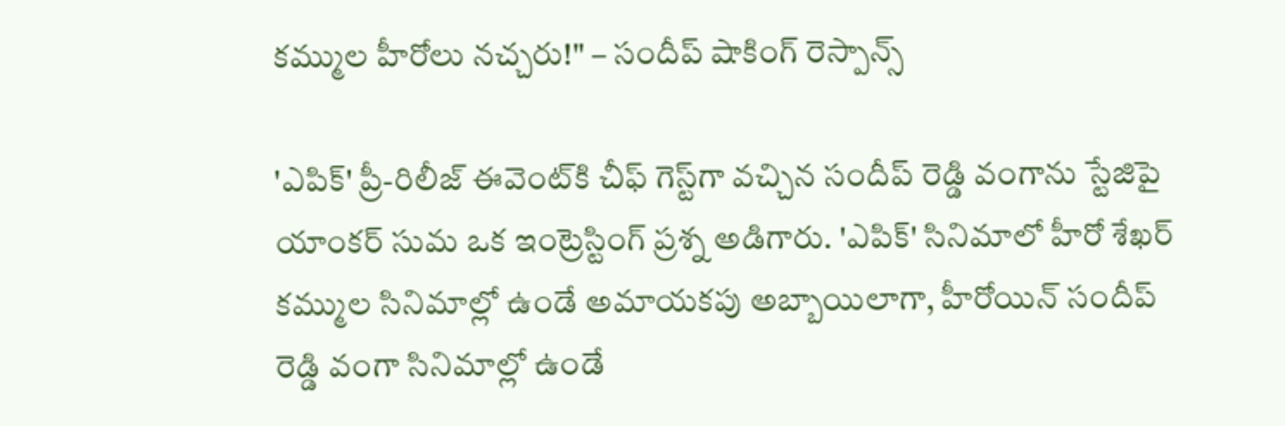కమ్ముల హీరోలు నచ్చరు!" – సందీప్ షాకింగ్ రెస్పాన్స్

'ఎపిక్' ప్రీ-రిలీజ్ ఈవెంట్‌కి చీఫ్ గెస్ట్‌గా వచ్చిన సందీప్ రెడ్డి వంగాను స్టేజిపై యాంకర్ సుమ ఒక ఇంట్రెస్టింగ్ ప్రశ్న అడిగారు. 'ఎపిక్' సినిమాలో హీరో శేఖర్ కమ్ముల సినిమాల్లో ఉండే అమాయకపు అబ్బాయిలాగా, హీరోయిన్ సందీప్ రెడ్డి వంగా సినిమాల్లో ఉండే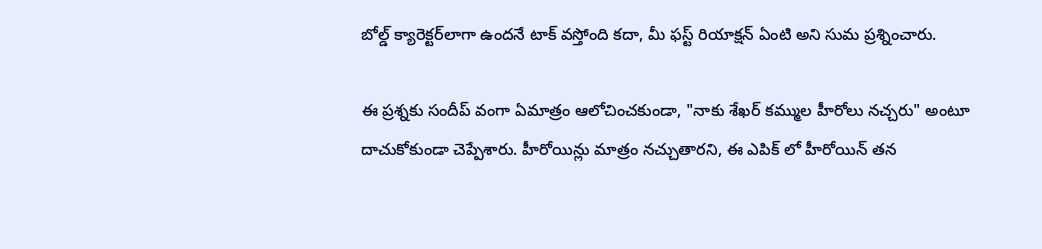బోల్డ్ క్యారెక్టర్‌లాగా ఉందనే టాక్ వస్తోంది కదా, మీ ఫస్ట్ రియాక్షన్ ఏంటి అని సుమ ప్రశ్నించారు.

ఈ ప్రశ్నకు సందీప్ వంగా ఏమాత్రం ఆలోచించకుండా, "నాకు శేఖర్ కమ్ముల హీరోలు నచ్చరు" అంటూ దాచుకోకుండా చెప్పేశారు. హీరోయిన్లు మాత్రం నచ్చుతారని, ఈ ఎపిక్ లో హీరోయిన్ తన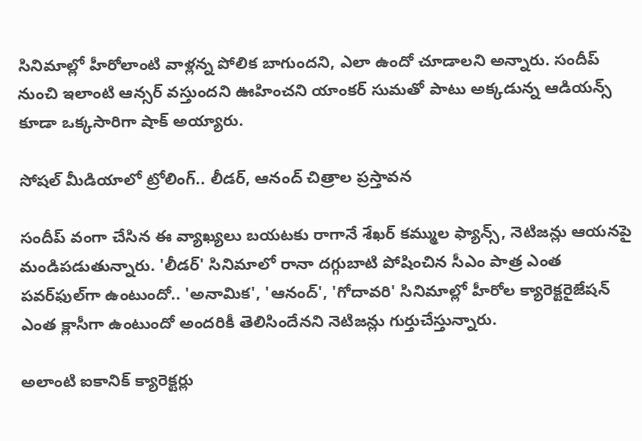సినిమాల్లో హీరోలాంటి వాళ్లన్న పోలిక బాగుందని, ఎలా ఉందో చూడాలని అన్నారు. సందీప్ నుంచి ఇలాంటి ఆన్సర్ వస్తుందని ఊహించని యాంకర్ సుమతో పాటు అక్కడున్న ఆడియన్స్ కూడా ఒక్కసారిగా షాక్ అయ్యారు.

సోషల్ మీడియాలో ట్రోలింగ్.. లీడర్, ఆనంద్ చిత్రాల ప్రస్తావన

సందీప్ వంగా చేసిన ఈ వ్యాఖ్యలు బయటకు రాగానే శేఖర్ కమ్ముల ఫ్యాన్స్, నెటిజన్లు ఆయనపై మండిపడుతున్నారు. 'లీడర్' సినిమాలో రానా దగ్గుబాటి పోషించిన సీఎం పాత్ర ఎంత పవర్‌ఫుల్‌గా ఉంటుందో.. 'అనామిక', 'ఆనంద్', 'గోదావరి' సినిమాల్లో హీరోల క్యారెక్టరైజేషన్ ఎంత క్లాసీగా ఉంటుందో అందరికీ తెలిసిందేనని నెటిజన్లు గుర్తుచేస్తున్నారు.

అలాంటి ఐకానిక్ క్యారెక్టర్లు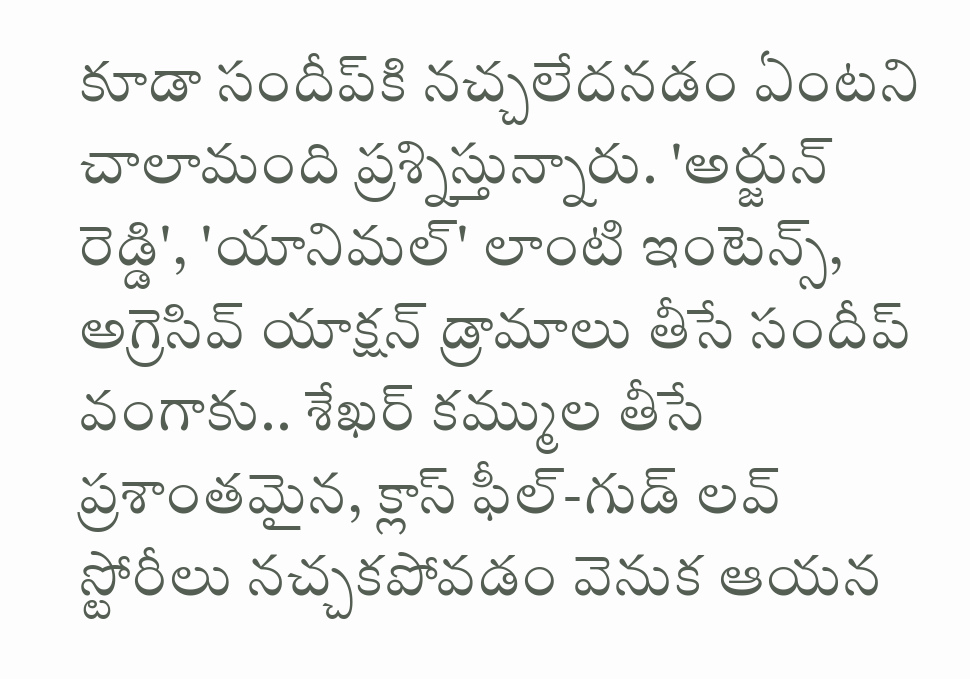కూడా సందీప్‌కి నచ్చలేదనడం ఏంటని చాలామంది ప్రశ్నిస్తున్నారు. 'అర్జున్ రెడ్డి', 'యానిమల్' లాంటి ఇంటెన్స్, అగ్రెసివ్ యాక్షన్ డ్రామాలు తీసే సందీప్ వంగాకు.. శేఖర్ కమ్ముల తీసే ప్రశాంతమైన, క్లాస్ ఫీల్-గుడ్ లవ్ స్టోరీలు నచ్చకపోవడం వెనుక ఆయన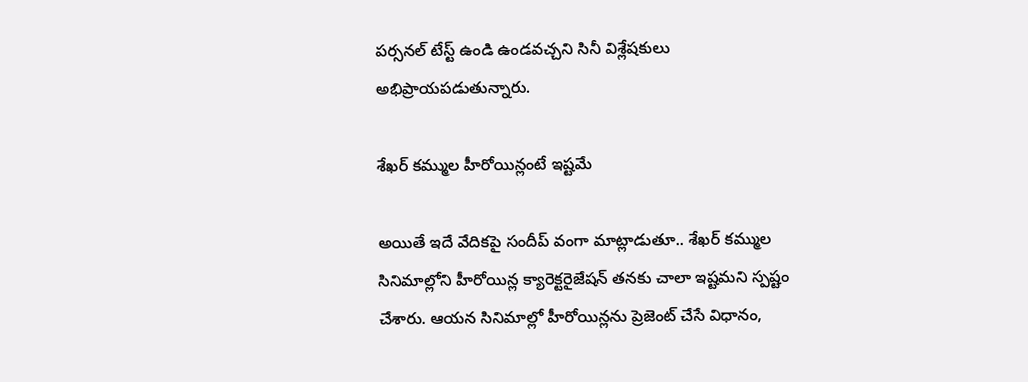పర్సనల్ టేస్ట్ ఉండి ఉండవచ్చని సినీ విశ్లేషకులు అభిప్రాయపడుతున్నారు.

శేఖర్ కమ్ముల హీరోయిన్లంటే ఇష్టమే

అయితే ఇదే వేదికపై సందీప్ వంగా మాట్లాడుతూ.. శేఖర్ కమ్ముల సినిమాల్లోని హీరోయిన్ల క్యారెక్టరైజేషన్ తనకు చాలా ఇష్టమని స్పష్టం చేశారు. ఆయన సినిమాల్లో హీరోయిన్లను ప్రెజెంట్ చేసే విధానం,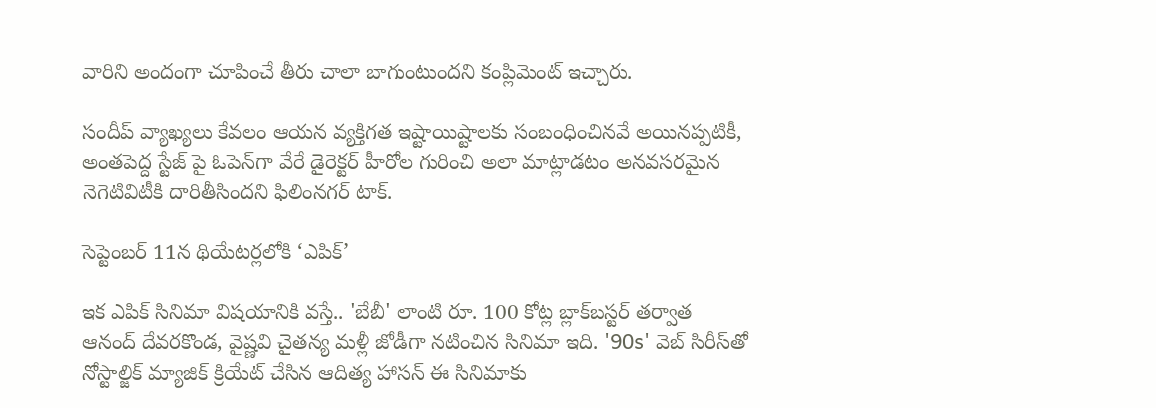వారిని అందంగా చూపించే తీరు చాలా బాగుంటుందని కంప్లిమెంట్ ఇచ్చారు.

సందీప్ వ్యాఖ్యలు కేవలం ఆయన వ్యక్తిగత ఇష్టాయిష్టాలకు సంబంధించినవే అయినప్పటికీ, అంతపెద్ద స్టేజ్ పై ఓపెన్‌గా వేరే డైరెక్టర్ హీరోల గురించి అలా మాట్లాడటం అనవసరమైన నెగెటివిటీకి దారితీసిందని ఫిలింనగర్ టాక్.

సెప్టెంబర్ 11న థియేటర్లలోకి ‘ఎపిక్’

ఇక ఎపిక్ సినిమా విషయానికి వస్తే.. 'బేబీ' లాంటి రూ. 100 కోట్ల బ్లాక్‌బస్టర్ తర్వాత ఆనంద్ దేవరకొండ, వైష్ణవి చైతన్య మళ్లీ జోడీగా నటించిన సినిమా ఇది. '90s' వెబ్ సిరీస్‌తో నోస్టాల్జిక్ మ్యాజిక్ క్రియేట్ చేసిన ఆదిత్య హాసన్ ఈ సినిమాకు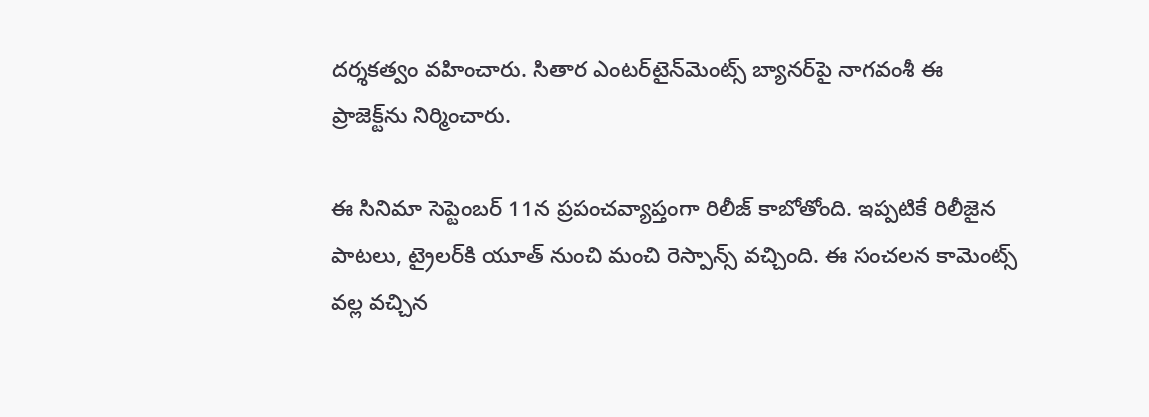దర్శకత్వం వహించారు. సితార ఎంటర్‌టైన్‌మెంట్స్ బ్యానర్‌పై నాగవంశీ ఈ ప్రాజెక్ట్‌ను నిర్మించారు.

ఈ సినిమా సెప్టెంబర్ 11న ప్రపంచవ్యాప్తంగా రిలీజ్ కాబోతోంది. ఇప్పటికే రిలీజైన పాటలు, ట్రైలర్‌కి యూత్ నుంచి మంచి రెస్పాన్స్ వచ్చింది. ఈ సంచలన కామెంట్స్ వల్ల వచ్చిన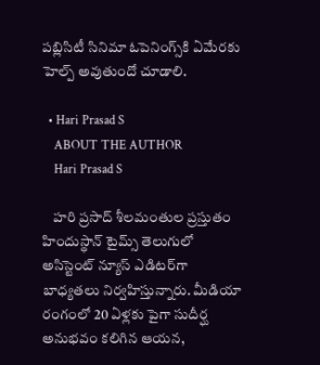పబ్లిసిటీ సినిమా ఓపెనింగ్స్‌కి ఏమేరకు హెల్ప్ అవుతుందో చూడాలి.

  • Hari Prasad S
    ABOUT THE AUTHOR
    Hari Prasad S

    హరి ప్రసాద్ శీలమంతుల ప్రస్తుతం హిందుస్థాన్ టైమ్స్ తెలుగులో అసిస్టెంట్ న్యూస్ ఎడిటర్‌గా బాధ్యతలు నిర్వహిస్తున్నారు. మీడియా రంగంలో 20 ఏళ్లకు పైగా సుదీర్ఘ అనుభవం కలిగిన ఆయన,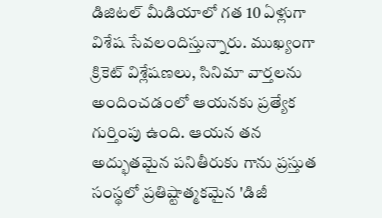డిజిటల్ మీడియాలో గత 10 ఏళ్లుగా విశేష సేవలందిస్తున్నారు. ముఖ్యంగా క్రికెట్ విశ్లేషణలు, సినిమా వార్తలను అందించడంలో ఆయనకు ప్రత్యేక గుర్తింపు ఉంది. ఆయన తన అద్భుతమైన పనితీరుకు గాను ప్రస్తుత సంస్థలో ప్రతిష్టాత్మకమైన 'డిజీ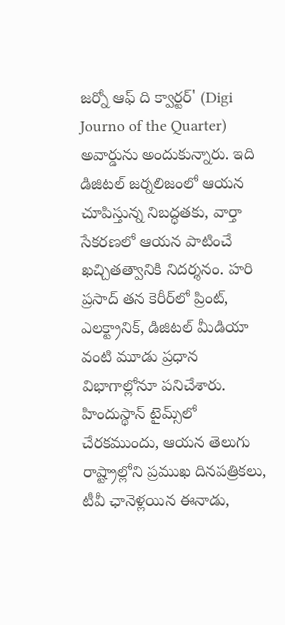జర్నో ఆఫ్ ది క్వార్టర్' (Digi Journo of the Quarter) అవార్డును అందుకున్నారు. ఇది డిజిటల్ జర్నలిజంలో ఆయన చూపిస్తున్న నిబద్ధతకు, వార్తా సేకరణలో ఆయన పాటించే ఖచ్చితత్వానికి నిదర్శనం. హరి ప్రసాద్ తన కెరీర్‌లో ప్రింట్, ఎలక్ట్రానిక్, డిజిటల్ మీడియా వంటి మూడు ప్రధాన విభాగాల్లోనూ పనిచేశారు. హిందుస్థాన్ టైమ్స్‌లో చేరకముందు, ఆయన తెలుగు రాష్ట్రాల్లోని ప్రముఖ దినపత్రికలు, టీవీ ఛానెళ్లయిన ఈనాడు,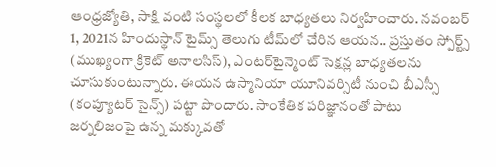ఆంధ్రజ్యోతి, సాక్షి వంటి సంస్థలలో కీలక బాధ్యతలు నిర్వహించారు. నవంబర్ 1, 2021న హిందుస్థాన్ టైమ్స్ తెలుగు టీమ్‌లో చేరిన ఆయన.. ప్రస్తుతం స్పోర్ట్స్ (ముఖ్యంగా క్రికెట్ అనాలసిస్), ఎంటర్‌టైన్మెంట్ సెక్షన్ల బాధ్యతలను చూసుకుంటున్నారు. ఈయన ఉస్మానియా యూనివర్సిటీ నుంచి బీఎస్సీ (కంప్యూటర్ సైన్స్) పట్టా పొందారు. సాంకేతిక పరిజ్ఞానంతో పాటు జర్నలిజంపై ఉన్న మక్కువతో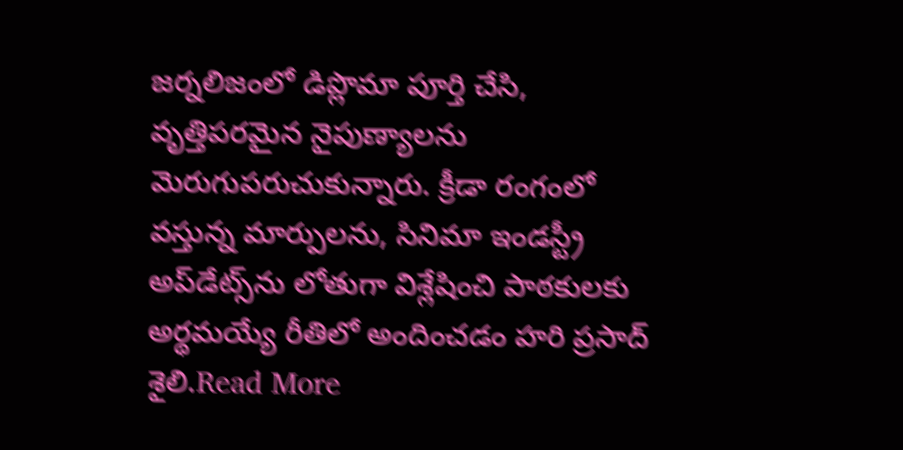జర్నలిజంలో డిప్లొమా పూర్తి చేసి, వృత్తిపరమైన నైపుణ్యాలను మెరుగుపరుచుకున్నారు. క్రీడా రంగంలో వస్తున్న మార్పులను, సినిమా ఇండస్ట్రీ అప్‌డేట్స్‌ను లోతుగా విశ్లేషించి పాఠకులకు అర్థమయ్యే రీతిలో అందించడం హరి ప్రసాద్ శైలి.Read More